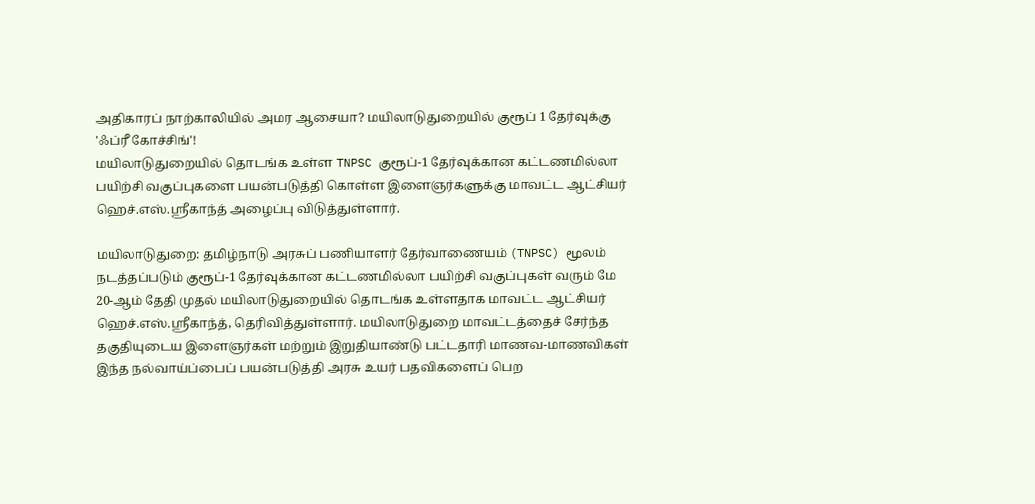அதிகாரப் நாற்காலியில் அமர ஆசையா? மயிலாடுதுறையில் குரூப் 1 தேர்வுக்கு 'ஃப்ரீ கோச்சிங்'!
மயிலாடுதுறையில் தொடங்க உள்ள TNPSC குரூப்-1 தேர்வுக்கான கட்டணமில்லா பயிற்சி வகுப்புகளை பயன்படுத்தி கொள்ள இளைஞர்களுக்கு மாவட்ட ஆட்சியர் ஹெச்.எஸ்.ஸ்ரீகாந்த் அழைப்பு விடுத்துள்ளார்.

மயிலாடுதுறை: தமிழ்நாடு அரசுப் பணியாளர் தேர்வாணையம் (TNPSC) மூலம் நடத்தப்படும் குரூப்-1 தேர்வுக்கான கட்டணமில்லா பயிற்சி வகுப்புகள் வரும் மே 20-ஆம் தேதி முதல் மயிலாடுதுறையில் தொடங்க உள்ளதாக மாவட்ட ஆட்சியர் ஹெச்.எஸ்.ஸ்ரீகாந்த், தெரிவித்துள்ளார். மயிலாடுதுறை மாவட்டத்தைச் சேர்ந்த தகுதியுடைய இளைஞர்கள் மற்றும் இறுதியாண்டு பட்டதாரி மாணவ-மாணவிகள் இந்த நல்வாய்ப்பைப் பயன்படுத்தி அரசு உயர் பதவிகளைப் பெற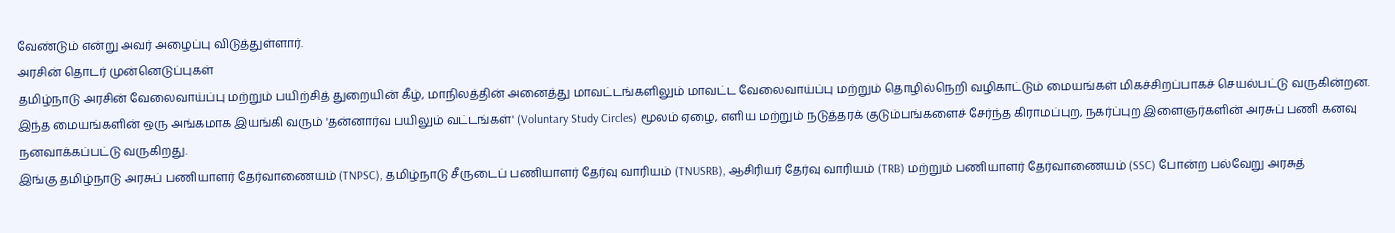வேண்டும் என்று அவர் அழைப்பு விடுத்துள்ளார்.
அரசின் தொடர் முன்னெடுப்புகள்
தமிழ்நாடு அரசின் வேலைவாய்ப்பு மற்றும் பயிற்சித் துறையின் கீழ், மாநிலத்தின் அனைத்து மாவட்டங்களிலும் மாவட்ட வேலைவாய்ப்பு மற்றும் தொழில்நெறி வழிகாட்டும் மையங்கள் மிகச்சிறப்பாகச் செயல்பட்டு வருகின்றன. இந்த மையங்களின் ஒரு அங்கமாக இயங்கி வரும் 'தன்னார்வ பயிலும் வட்டங்கள்' (Voluntary Study Circles) மூலம் ஏழை, எளிய மற்றும் நடுத்தரக் குடும்பங்களைச் சேர்ந்த கிராமப்புற, நகர்ப்புற இளைஞர்களின் அரசுப் பணி கனவு நனவாக்கப்பட்டு வருகிறது.
இங்கு தமிழ்நாடு அரசுப் பணியாளர் தேர்வாணையம் (TNPSC), தமிழ்நாடு சீருடைப் பணியாளர் தேர்வு வாரியம் (TNUSRB), ஆசிரியர் தேர்வு வாரியம் (TRB) மற்றும் பணியாளர் தேர்வாணையம் (SSC) போன்ற பல்வேறு அரசுத்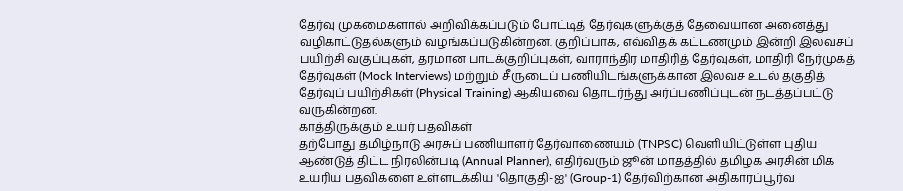தேர்வு முகமைகளால் அறிவிக்கப்படும் போட்டித் தேர்வுகளுக்குத் தேவையான அனைத்து வழிகாட்டுதல்களும் வழங்கப்படுகின்றன. குறிப்பாக, எவ்விதக் கட்டணமும் இன்றி இலவசப் பயிற்சி வகுப்புகள், தரமான பாடக்குறிப்புகள், வாராந்திர மாதிரித் தேர்வுகள், மாதிரி நேர்முகத் தேர்வுகள் (Mock Interviews) மற்றும் சீருடைப் பணியிடங்களுக்கான இலவச உடல் தகுதித் தேர்வுப் பயிற்சிகள் (Physical Training) ஆகியவை தொடர்ந்து அர்ப்பணிப்புடன் நடத்தப்பட்டு வருகின்றன.
காத்திருக்கும் உயர் பதவிகள்
தற்போது தமிழ்நாடு அரசுப் பணியாளர் தேர்வாணையம் (TNPSC) வெளியிட்டுள்ள புதிய ஆண்டுத் திட்ட நிரலின்படி (Annual Planner), எதிர்வரும் ஜூன் மாதத்தில் தமிழக அரசின் மிக உயரிய பதவிகளை உள்ளடக்கிய 'தொகுதி-ஐ' (Group-1) தேர்விற்கான அதிகாரப்பூர்வ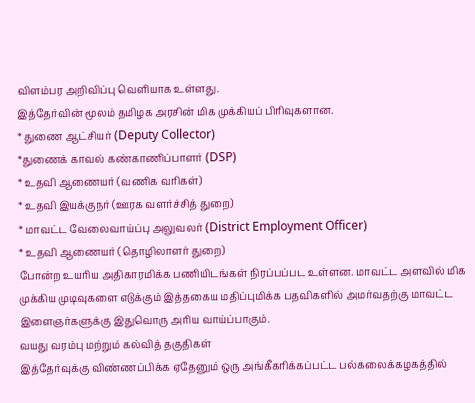விளம்பர அறிவிப்பு வெளியாக உள்ளது.
இத்தேர்வின் மூலம் தமிழக அரசின் மிக முக்கியப் பிரிவுகளான.
* துணை ஆட்சியர் (Deputy Collector)
*துணைக் காவல் கண்காணிப்பாளர் (DSP)
* உதவி ஆணையர் (வணிக வரிகள்)
* உதவி இயக்குநர் (ஊரக வளர்ச்சித் துறை)
* மாவட்ட வேலைவாய்ப்பு அலுவலர் (District Employment Officer)
* உதவி ஆணையர் (தொழிலாளர் துறை)
போன்ற உயரிய அதிகாரமிக்க பணியிடங்கள் நிரப்பப்பட உள்ளன. மாவட்ட அளவில் மிக முக்கிய முடிவுகளை எடுக்கும் இத்தகைய மதிப்புமிக்க பதவிகளில் அமர்வதற்கு மாவட்ட இளைஞர்களுக்கு இதுவொரு அரிய வாய்ப்பாகும்.
வயது வரம்பு மற்றும் கல்வித் தகுதிகள்
இத்தேர்வுக்கு விண்ணப்பிக்க ஏதேனும் ஒரு அங்கீகரிக்கப்பட்ட பல்கலைக்கழகத்தில்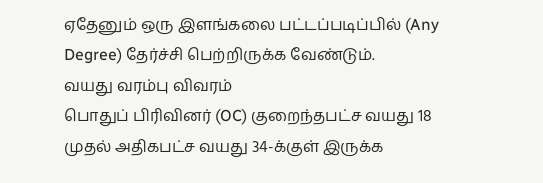ஏதேனும் ஒரு இளங்கலை பட்டப்படிப்பில் (Any Degree) தேர்ச்சி பெற்றிருக்க வேண்டும்.
வயது வரம்பு விவரம்
பொதுப் பிரிவினர் (OC) குறைந்தபட்ச வயது 18 முதல் அதிகபட்ச வயது 34-க்குள் இருக்க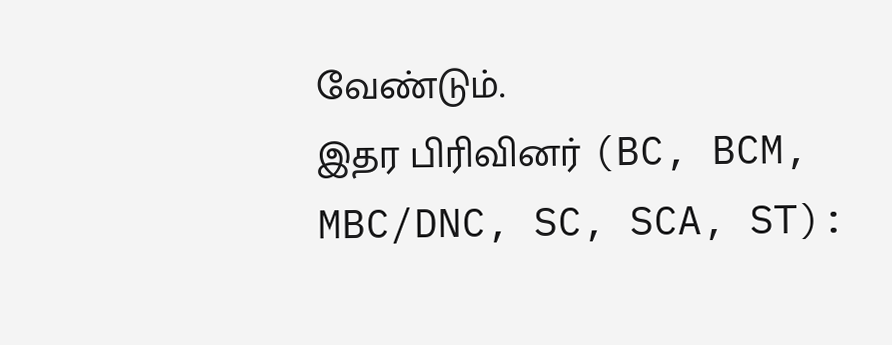வேண்டும்.
இதர பிரிவினர் (BC, BCM, MBC/DNC, SC, SCA, ST):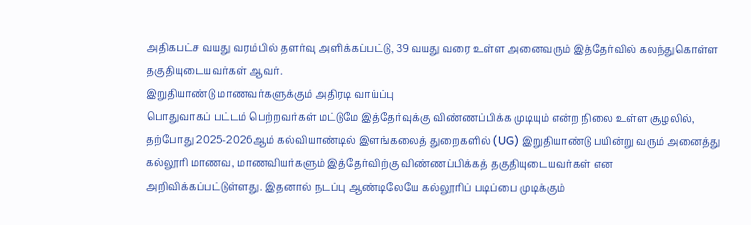அதிகபட்ச வயது வரம்பில் தளர்வு அளிக்கப்பட்டு, 39 வயது வரை உள்ள அனைவரும் இத்தேர்வில் கலந்துகொள்ள தகுதியுடையவர்கள் ஆவர்.
இறுதியாண்டு மாணவர்களுக்கும் அதிரடி வாய்ப்பு
பொதுவாகப் பட்டம் பெற்றவர்கள் மட்டுமே இத்தேர்வுக்கு விண்ணப்பிக்க முடியும் என்ற நிலை உள்ள சூழலில், தற்போது 2025-2026ஆம் கல்வியாண்டில் இளங்கலைத் துறைகளில் (UG) இறுதியாண்டு பயின்று வரும் அனைத்து கல்லூரி மாணவ, மாணவியர்களும் இத்தேர்விற்கு விண்ணப்பிக்கத் தகுதியுடையவர்கள் என அறிவிக்கப்பட்டுள்ளது. இதனால் நடப்பு ஆண்டிலேயே கல்லூரிப் படிப்பை முடிக்கும்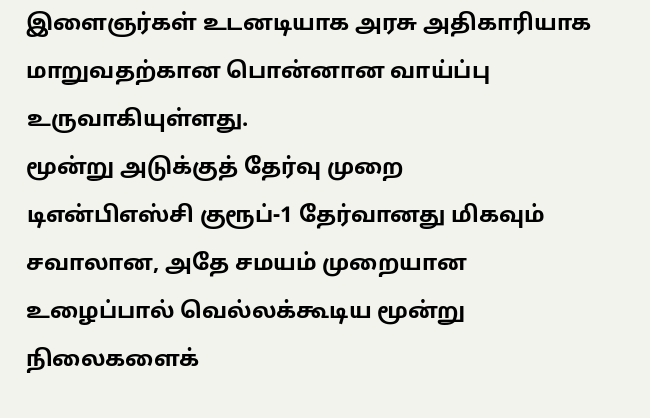இளைஞர்கள் உடனடியாக அரசு அதிகாரியாக மாறுவதற்கான பொன்னான வாய்ப்பு உருவாகியுள்ளது.
மூன்று அடுக்குத் தேர்வு முறை
டிஎன்பிஎஸ்சி குரூப்-1 தேர்வானது மிகவும் சவாலான, அதே சமயம் முறையான உழைப்பால் வெல்லக்கூடிய மூன்று நிலைகளைக்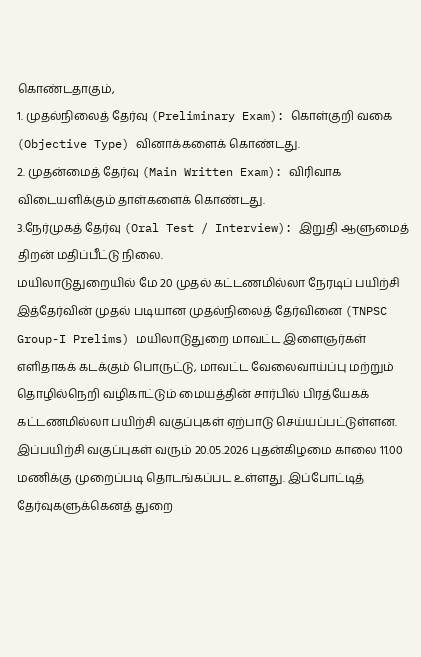கொண்டதாகும்,
1. முதல்நிலைத் தேர்வு (Preliminary Exam): கொள்குறி வகை (Objective Type) வினாக்களைக் கொண்டது.
2. முதன்மைத் தேர்வு (Main Written Exam): விரிவாக விடையளிக்கும் தாள்களைக் கொண்டது.
3.நேர்முகத் தேர்வு (Oral Test / Interview): இறுதி ஆளுமைத் திறன் மதிப்பீட்டு நிலை.
மயிலாடுதுறையில் மே 20 முதல் கட்டணமில்லா நேரடிப் பயிற்சி
இத்தேர்வின் முதல் படியான முதல்நிலைத் தேர்வினை (TNPSC Group-I Prelims) மயிலாடுதுறை மாவட்ட இளைஞர்கள் எளிதாகக் கடக்கும் பொருட்டு, மாவட்ட வேலைவாய்ப்பு மற்றும் தொழில்நெறி வழிகாட்டும் மையத்தின் சார்பில் பிரத்யேகக் கட்டணமில்லா பயிற்சி வகுப்புகள் ஏற்பாடு செய்யப்பட்டுள்ளன.
இப்பயிற்சி வகுப்புகள் வரும் 20.05.2026 புதன்கிழமை காலை 11.00 மணிக்கு முறைப்படி தொடங்கப்பட உள்ளது. இப்போட்டித் தேர்வுகளுக்கெனத் துறை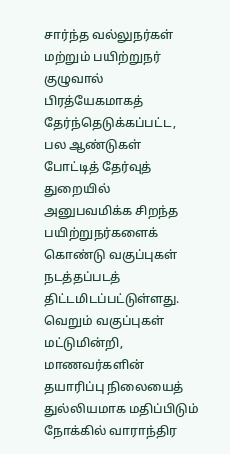சார்ந்த வல்லுநர்கள் மற்றும் பயிற்றுநர் குழுவால் பிரத்யேகமாகத் தேர்ந்தெடுக்கப்பட்ட, பல ஆண்டுகள் போட்டித் தேர்வுத் துறையில் அனுபவமிக்க சிறந்த பயிற்றுநர்களைக் கொண்டு வகுப்புகள் நடத்தப்படத் திட்டமிடப்பட்டுள்ளது.
வெறும் வகுப்புகள் மட்டுமின்றி, மாணவர்களின் தயாரிப்பு நிலையைத் துல்லியமாக மதிப்பிடும் நோக்கில் வாராந்திர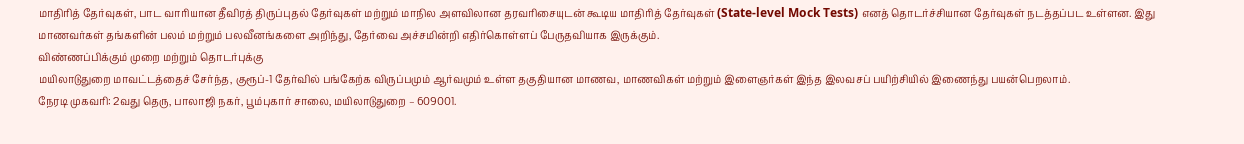மாதிரித் தேர்வுகள், பாட வாரியான தீவிரத் திருப்புதல் தேர்வுகள் மற்றும் மாநில அளவிலான தரவரிசையுடன் கூடிய மாதிரித் தேர்வுகள் (State-level Mock Tests) எனத் தொடர்ச்சியான தேர்வுகள் நடத்தப்பட உள்ளன. இது மாணவர்கள் தங்களின் பலம் மற்றும் பலவீனங்களை அறிந்து, தேர்வை அச்சமின்றி எதிர்கொள்ளப் பேருதவியாக இருக்கும்.
விண்ணப்பிக்கும் முறை மற்றும் தொடர்புக்கு
மயிலாடுதுறை மாவட்டத்தைச் சேர்ந்த, குரூப்-1 தேர்வில் பங்கேற்க விருப்பமும் ஆர்வமும் உள்ள தகுதியான மாணவ, மாணவிகள் மற்றும் இளைஞர்கள் இந்த இலவசப் பயிற்சியில் இணைந்து பயன்பெறலாம்.
நேரடி முகவரி: 2வது தெரு, பாலாஜி நகர், பூம்புகார் சாலை, மயிலாடுதுறை – 609001.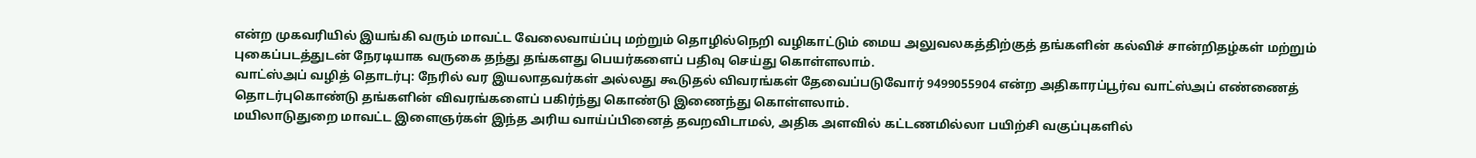என்ற முகவரியில் இயங்கி வரும் மாவட்ட வேலைவாய்ப்பு மற்றும் தொழில்நெறி வழிகாட்டும் மைய அலுவலகத்திற்குத் தங்களின் கல்விச் சான்றிதழ்கள் மற்றும் புகைப்படத்துடன் நேரடியாக வருகை தந்து தங்களது பெயர்களைப் பதிவு செய்து கொள்ளலாம்.
வாட்ஸ்அப் வழித் தொடர்பு: நேரில் வர இயலாதவர்கள் அல்லது கூடுதல் விவரங்கள் தேவைப்படுவோர் 9499055904 என்ற அதிகாரப்பூர்வ வாட்ஸ்அப் எண்ணைத் தொடர்புகொண்டு தங்களின் விவரங்களைப் பகிர்ந்து கொண்டு இணைந்து கொள்ளலாம்.
மயிலாடுதுறை மாவட்ட இளைஞர்கள் இந்த அரிய வாய்ப்பினைத் தவறவிடாமல், அதிக அளவில் கட்டணமில்லா பயிற்சி வகுப்புகளில்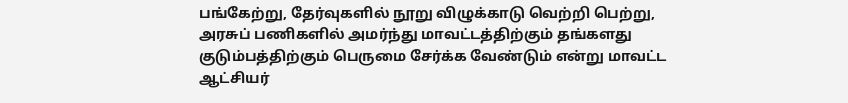பங்கேற்று, தேர்வுகளில் நூறு விழுக்காடு வெற்றி பெற்று, அரசுப் பணிகளில் அமர்ந்து மாவட்டத்திற்கும் தங்களது குடும்பத்திற்கும் பெருமை சேர்க்க வேண்டும் என்று மாவட்ட ஆட்சியர்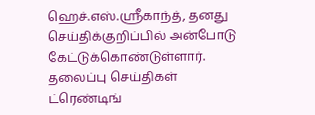ஹெச்.எஸ்.ஸ்ரீகாந்த், தனது செய்திக்குறிப்பில் அன்போடு கேட்டுக்கொண்டுள்ளார்.
தலைப்பு செய்திகள்
ட்ரெண்டிங்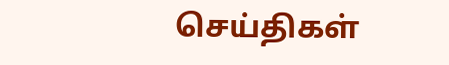செய்திகள்